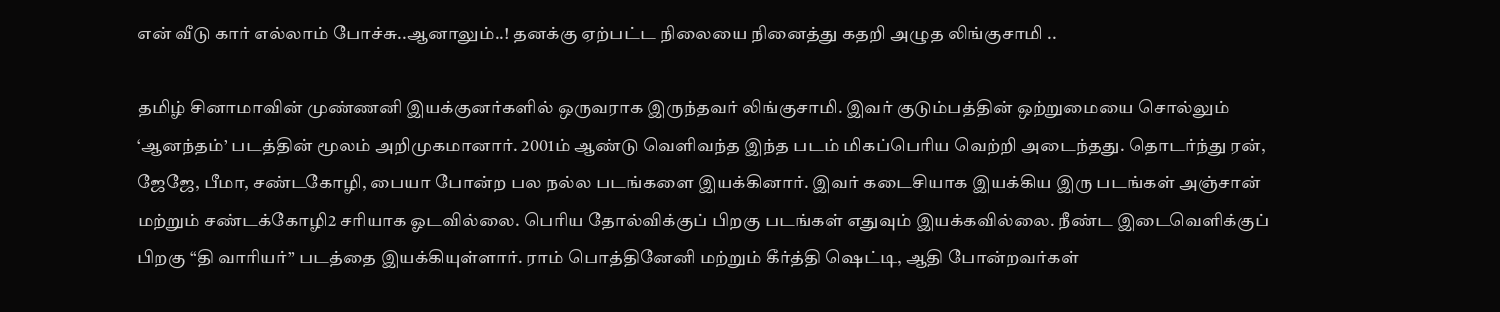என் வீடு கார் எல்லாம் போச்சு..ஆனாலும்..! தனக்கு ஏற்பட்ட நிலையை நினைத்து கதறி அழுத லிங்குசாமி ..

தமிழ் சினாமாவின் முண்ணனி இயக்குனர்களில் ஒருவராக இருந்தவர் லிங்குசாமி. இவர் குடும்பத்தின் ஒற்றுமையை சொல்லும் ‘ஆனந்தம்’ படத்தின் மூலம் அறிமுகமானார். 2001ம் ஆண்டு வெளிவந்த இந்த படம் மிகப்பெரிய வெற்றி அடைந்தது. தொடர்ந்து ரன், ஜேஜே, பீமா, சண்டகோழி, பையா போன்ற பல நல்ல படங்களை இயக்கினார். இவர் கடைசியாக இயக்கிய இரு படங்கள் அஞ்சான் மற்றும் சண்டக்கோழி2 சரியாக ஓடவில்லை. பெரிய தோல்விக்குப் பிறகு படங்கள் எதுவும் இயக்கவில்லை. நீண்ட இடைவெளிக்குப் பிறகு “தி வாரியர்” படத்தை இயக்கியுள்ளார். ராம் பொத்தினேனி மற்றும் கீர்த்தி ஷெட்டி, ஆதி போன்றவர்கள்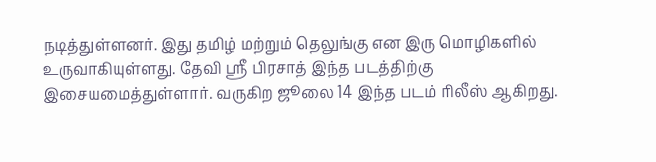நடித்துள்ளனர். இது தமிழ் மற்றும் தெலுங்கு என இரு மொழிகளில் உருவாகியுள்ளது. தேவி ஸ்ரீ பிரசாத் இந்த படத்திற்கு இசையமைத்துள்ளார். வருகிற ஜூலை 14 இந்த படம் ரிலீஸ் ஆகிறது.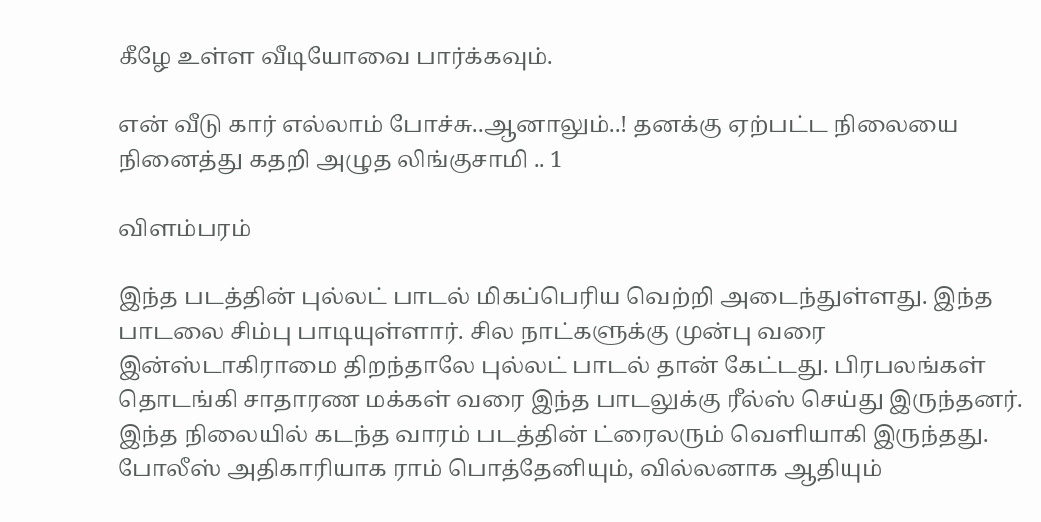கீழே உள்ள வீடியோவை பார்க்கவும்.

என் வீடு கார் எல்லாம் போச்சு..ஆனாலும்..! தனக்கு ஏற்பட்ட நிலையை நினைத்து கதறி அழுத லிங்குசாமி .. 1

விளம்பரம்

இந்த படத்தின் புல்லட் பாடல் மிகப்பெரிய வெற்றி அடைந்துள்ளது. இந்த பாடலை சிம்பு பாடியுள்ளார். சில நாட்களுக்கு முன்பு வரை இன்ஸ்டாகிராமை திறந்தாலே புல்லட் பாடல் தான் கேட்டது. பிரபலங்கள் தொடங்கி சாதாரண மக்கள் வரை இந்த பாடலுக்கு ரீல்ஸ் செய்து இருந்தனர். இந்த நிலையில் கடந்த வாரம் படத்தின் ட்ரைலரும் வெளியாகி இருந்தது. போலீஸ் அதிகாரியாக ராம் பொத்தேனியும், வில்லனாக ஆதியும்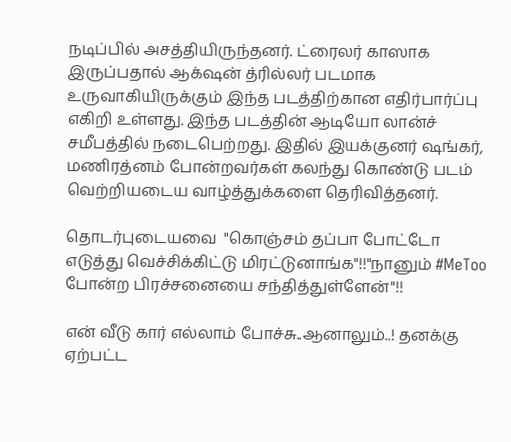நடிப்பில் அசத்தியிருந்தனர். ட்ரைலர் காஸாக இருப்பதால் ஆக்‌ஷன் த்ரில்லர் படமாக உருவாகியிருக்கும் இந்த படத்திற்கான எதிர்பார்ப்பு எகிறி உள்ளது. இந்த படத்தின் ஆடியோ லான்ச் சமீபத்தில் நடைபெற்றது. இதில் இயக்குனர் ஷங்கர், மணிரத்னம் போன்றவர்கள் கலந்து கொண்டு படம் வெற்றியடைய வாழ்த்துக்களை தெரிவித்தனர்.

தொடர்புடையவை  "கொஞ்சம் தப்பா போட்டோ எடுத்து வெச்சிக்கிட்டு மிரட்டுனாங்க"!!"நானும் #MeToo போன்ற பிரச்சனையை சந்தித்துள்ளேன்"!!

என் வீடு கார் எல்லாம் போச்சு..ஆனாலும்..! தனக்கு ஏற்பட்ட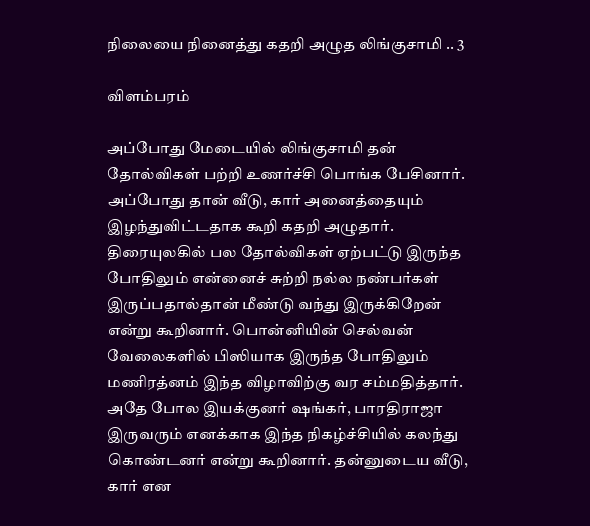நிலையை நினைத்து கதறி அழுத லிங்குசாமி .. 3

விளம்பரம்

அப்போது மேடையில் லிங்குசாமி தன் தோல்விகள் பற்றி உணர்ச்சி பொங்க பேசினார். அப்போது தான் வீடு, கார் அனைத்தையும் இழந்துவிட்டதாக கூறி கதறி அழுதார். திரையுலகில் பல தோல்விகள் ஏற்பட்டு இருந்த போதிலும் என்னைச் சுற்றி நல்ல நண்பர்கள் இருப்பதால்தான் மீண்டு வந்து இருக்கிறேன் என்று கூறினார். பொன்னியின் செல்வன் வேலைகளில் பிஸியாக இருந்த போதிலும் மணிரத்னம் இந்த விழாவிற்கு வர சம்மதித்தார். அதே போல இயக்குனர் ஷங்கர், பாரதிராஜா இருவரும் எனக்காக இந்த நிகழ்ச்சியில் கலந்து கொண்டனர் என்று கூறினார். தன்னுடைய வீடு, கார் என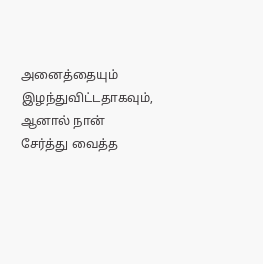அனைத்தையும் இழந்துவிட்டதாகவும், ஆனால் நான் சேர்த்து வைத்த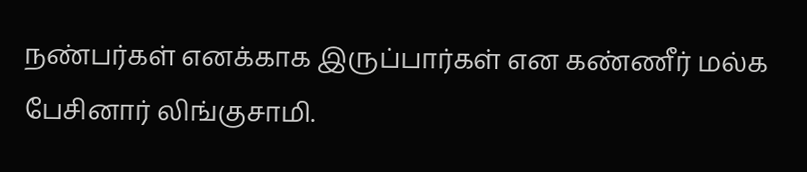நண்பர்கள் எனக்காக இருப்பார்கள் என கண்ணீர் மல்க பேசினார் லிங்குசாமி.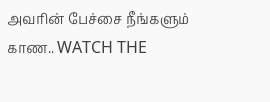அவரின் பேச்சை நீங்களும் காண.. WATCH THE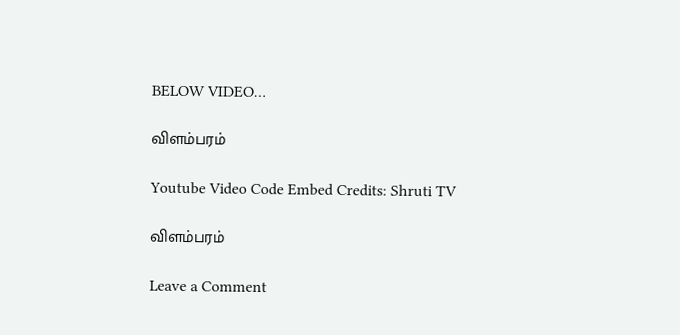BELOW VIDEO…

விளம்பரம்

Youtube Video Code Embed Credits: Shruti TV

விளம்பரம்

Leave a Comment